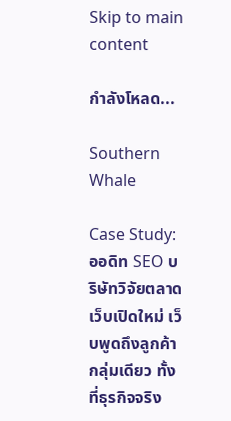Skip to main content

กำลังโหลด...

Southern Whale

Case Study: ออดิท SEO บริษัทวิจัยตลาดเว็บเปิดใหม่ เว็บพูดถึงลูกค้ากลุ่มเดียว ทั้งที่ธุรกิจจริง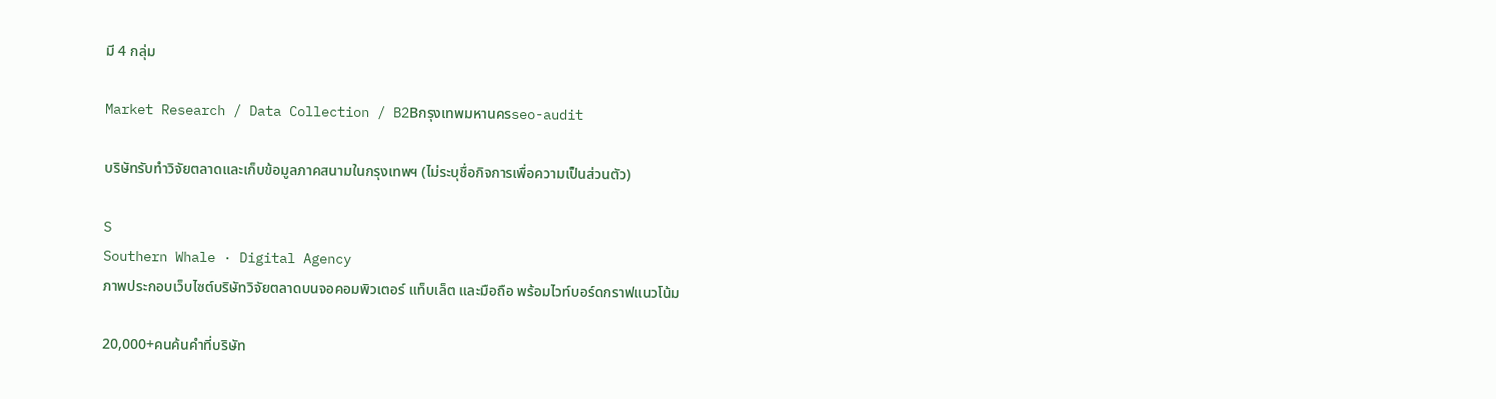มี 4 กลุ่ม

Market Research / Data Collection / B2Bกรุงเทพมหานครseo-audit

บริษัทรับทำวิจัยตลาดและเก็บข้อมูลภาคสนามในกรุงเทพฯ (ไม่ระบุชื่อกิจการเพื่อความเป็นส่วนตัว)

S
Southern Whale · Digital Agency
ภาพประกอบเว็บไซต์บริษัทวิจัยตลาดบนจอคอมพิวเตอร์ แท็บเล็ต และมือถือ พร้อมไวท์บอร์ดกราฟแนวโน้ม

20,000+คนค้นคำที่บริษัท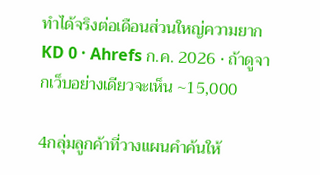ทำได้จริงต่อเดือนส่วนใหญ่ความยาก KD 0 · Ahrefs ก.ค. 2026 · ถ้าดูจากเว็บอย่างเดียวจะเห็น ~15,000

4กลุ่มลูกค้าที่วางแผนคำค้นให้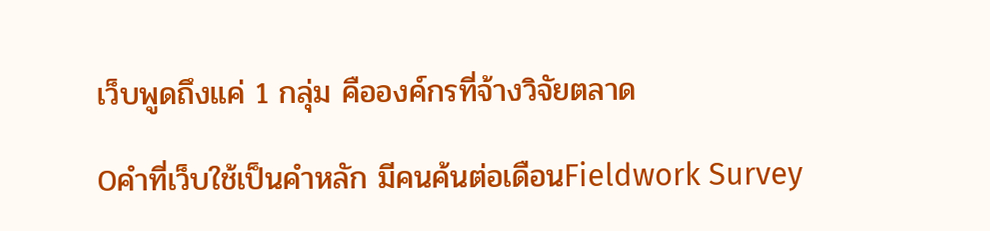เว็บพูดถึงแค่ 1 กลุ่ม คือองค์กรที่จ้างวิจัยตลาด

0คำที่เว็บใช้เป็นคำหลัก มีคนค้นต่อเดือนFieldwork Survey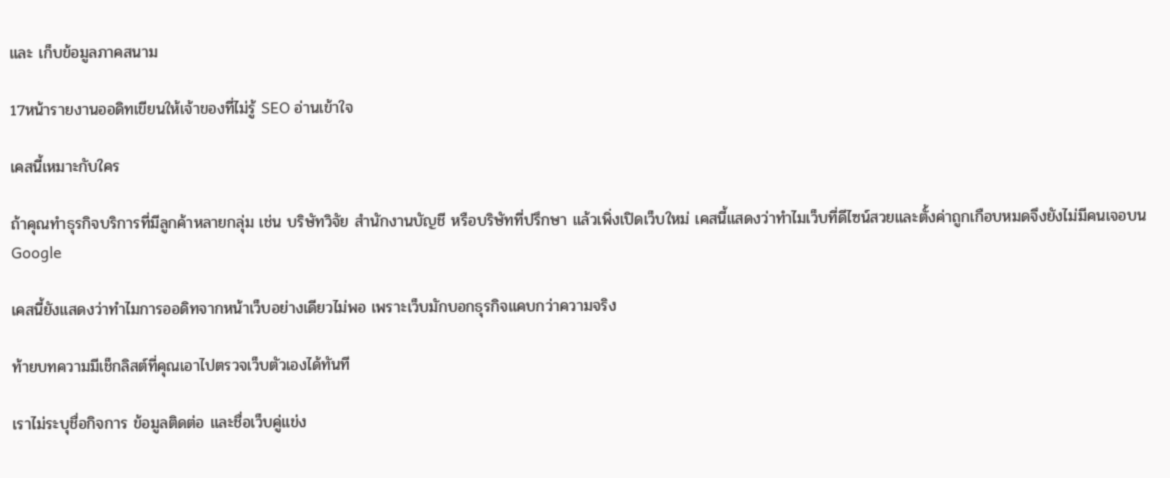และ เก็บข้อมูลภาคสนาม

17หน้ารายงานออดิทเขียนให้เจ้าของที่ไม่รู้ SEO อ่านเข้าใจ

เคสนี้เหมาะกับใคร

ถ้าคุณทำธุรกิจบริการที่มีลูกค้าหลายกลุ่ม เช่น บริษัทวิจัย สำนักงานบัญชี หรือบริษัทที่ปรึกษา แล้วเพิ่งเปิดเว็บใหม่ เคสนี้แสดงว่าทำไมเว็บที่ดีไซน์สวยและตั้งค่าถูกเกือบหมดจึงยังไม่มีคนเจอบน Google

เคสนี้ยังแสดงว่าทำไมการออดิทจากหน้าเว็บอย่างเดียวไม่พอ เพราะเว็บมักบอกธุรกิจแคบกว่าความจริง

ท้ายบทความมีเช็กลิสต์ที่คุณเอาไปตรวจเว็บตัวเองได้ทันที

เราไม่ระบุชื่อกิจการ ข้อมูลติดต่อ และชื่อเว็บคู่แข่ง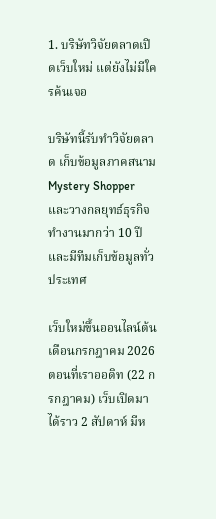1. บริษัทวิจัยตลาดเปิดเว็บใหม่ แต่ยังไม่มีใครค้นเจอ

บริษัทนี้รับทำวิจัยตลาด เก็บข้อมูลภาคสนาม Mystery Shopper และวางกลยุทธ์ธุรกิจ ทำงานมากว่า 10 ปี และมีทีมเก็บข้อมูลทั่วประเทศ

เว็บใหม่ขึ้นออนไลน์ต้นเดือนกรกฎาคม 2026 ตอนที่เราออดิท (22 กรกฎาคม) เว็บเปิดมาได้ราว 2 สัปดาห์ มีห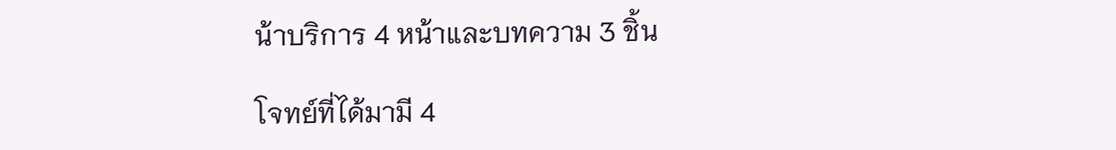น้าบริการ 4 หน้าและบทความ 3 ชิ้น

โจทย์ที่ได้มามี 4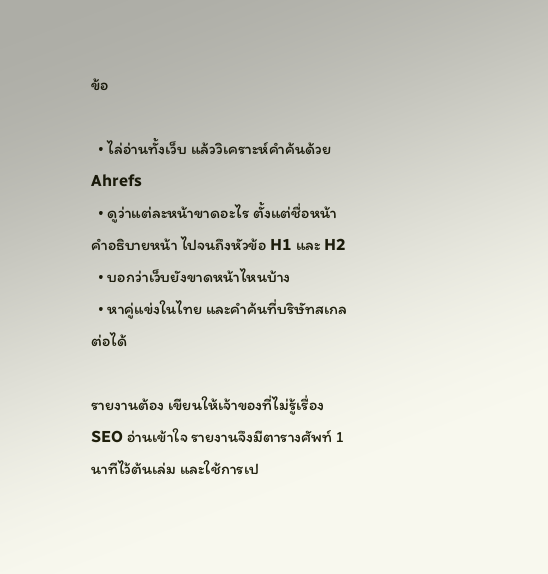ข้อ

  • ไล่อ่านทั้งเว็บ แล้ววิเคราะห์คำค้นด้วย Ahrefs
  • ดูว่าแต่ละหน้าขาดอะไร ตั้งแต่ชื่อหน้า คำอธิบายหน้า ไปจนถึงหัวข้อ H1 และ H2
  • บอกว่าเว็บยังขาดหน้าไหนบ้าง
  • หาคู่แข่งในไทย และคำค้นที่บริษัทสเกลต่อได้

รายงานต้อง เขียนให้เจ้าของที่ไม่รู้เรื่อง SEO อ่านเข้าใจ รายงานจึงมีตารางศัพท์ 1 นาทีไว้ต้นเล่ม และใช้การเป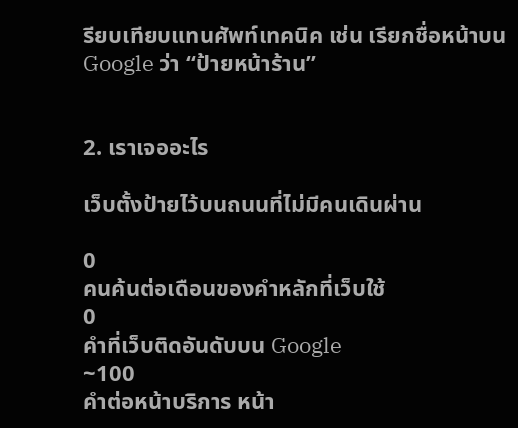รียบเทียบแทนศัพท์เทคนิค เช่น เรียกชื่อหน้าบน Google ว่า “ป้ายหน้าร้าน”


2. เราเจออะไร

เว็บตั้งป้ายไว้บนถนนที่ไม่มีคนเดินผ่าน

0
คนค้นต่อเดือนของคำหลักที่เว็บใช้
0
คำที่เว็บติดอันดับบน Google
~100
คำต่อหน้าบริการ หน้า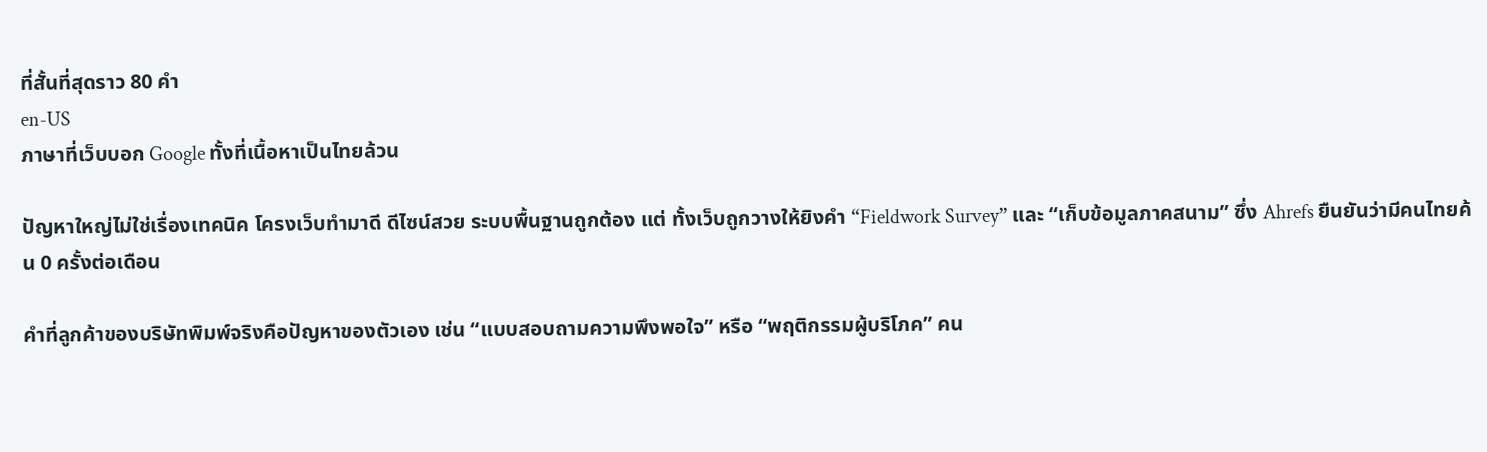ที่สั้นที่สุดราว 80 คำ
en-US
ภาษาที่เว็บบอก Google ทั้งที่เนื้อหาเป็นไทยล้วน

ปัญหาใหญ่ไม่ใช่เรื่องเทคนิค โครงเว็บทำมาดี ดีไซน์สวย ระบบพื้นฐานถูกต้อง แต่ ทั้งเว็บถูกวางให้ยิงคำ “Fieldwork Survey” และ “เก็บข้อมูลภาคสนาม” ซึ่ง Ahrefs ยืนยันว่ามีคนไทยค้น 0 ครั้งต่อเดือน

คำที่ลูกค้าของบริษัทพิมพ์จริงคือปัญหาของตัวเอง เช่น “แบบสอบถามความพึงพอใจ” หรือ “พฤติกรรมผู้บริโภค” คน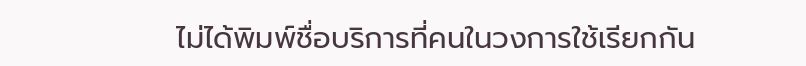ไม่ได้พิมพ์ชื่อบริการที่คนในวงการใช้เรียกกัน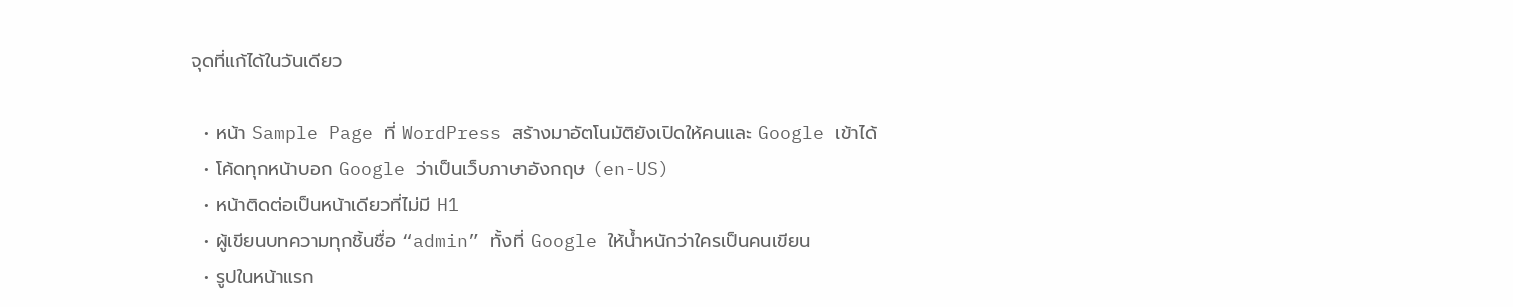จุดที่แก้ได้ในวันเดียว

  • หน้า Sample Page ที่ WordPress สร้างมาอัตโนมัติยังเปิดให้คนและ Google เข้าได้
  • โค้ดทุกหน้าบอก Google ว่าเป็นเว็บภาษาอังกฤษ (en-US)
  • หน้าติดต่อเป็นหน้าเดียวที่ไม่มี H1
  • ผู้เขียนบทความทุกชิ้นชื่อ “admin” ทั้งที่ Google ให้น้ำหนักว่าใครเป็นคนเขียน
  • รูปในหน้าแรก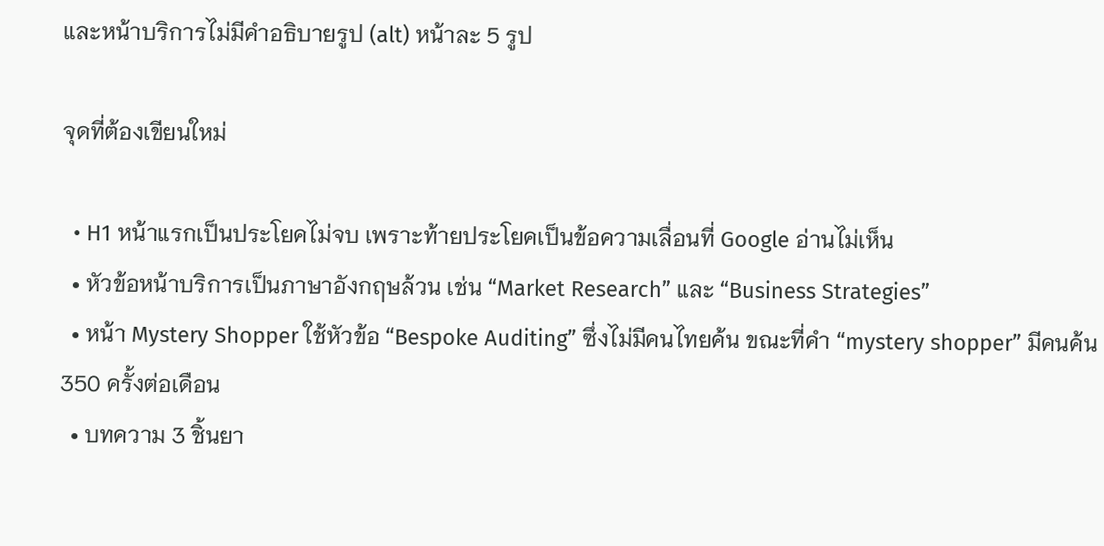และหน้าบริการไม่มีคำอธิบายรูป (alt) หน้าละ 5 รูป

จุดที่ต้องเขียนใหม่

  • H1 หน้าแรกเป็นประโยคไม่จบ เพราะท้ายประโยคเป็นข้อความเลื่อนที่ Google อ่านไม่เห็น
  • หัวข้อหน้าบริการเป็นภาษาอังกฤษล้วน เช่น “Market Research” และ “Business Strategies”
  • หน้า Mystery Shopper ใช้หัวข้อ “Bespoke Auditing” ซึ่งไม่มีคนไทยค้น ขณะที่คำ “mystery shopper” มีคนค้น 350 ครั้งต่อเดือน
  • บทความ 3 ชิ้นยา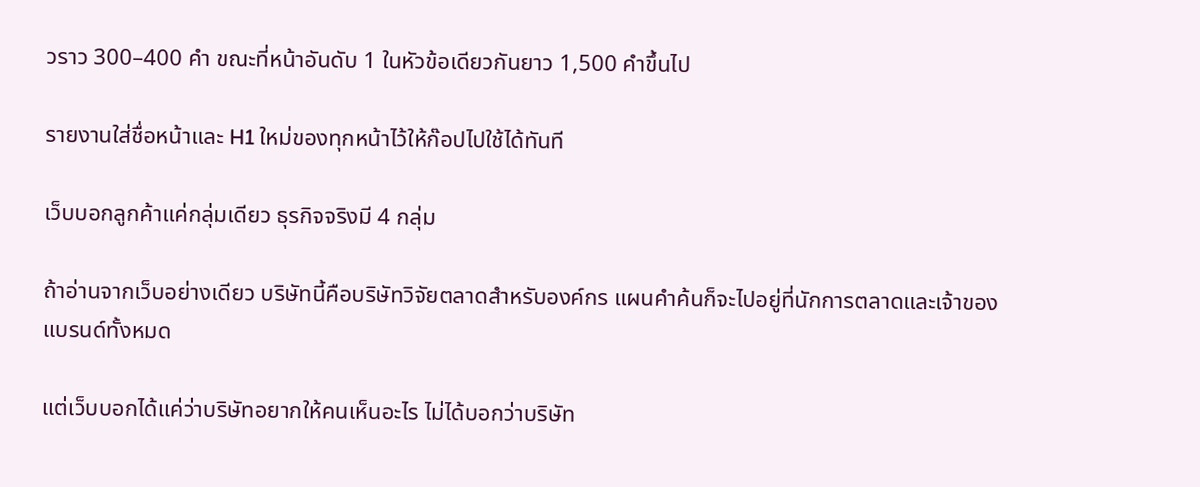วราว 300–400 คำ ขณะที่หน้าอันดับ 1 ในหัวข้อเดียวกันยาว 1,500 คำขึ้นไป

รายงานใส่ชื่อหน้าและ H1 ใหม่ของทุกหน้าไว้ให้ก๊อปไปใช้ได้ทันที

เว็บบอกลูกค้าแค่กลุ่มเดียว ธุรกิจจริงมี 4 กลุ่ม

ถ้าอ่านจากเว็บอย่างเดียว บริษัทนี้คือบริษัทวิจัยตลาดสำหรับองค์กร แผนคำค้นก็จะไปอยู่ที่นักการตลาดและเจ้าของแบรนด์ทั้งหมด

แต่เว็บบอกได้แค่ว่าบริษัทอยากให้คนเห็นอะไร ไม่ได้บอกว่าบริษัท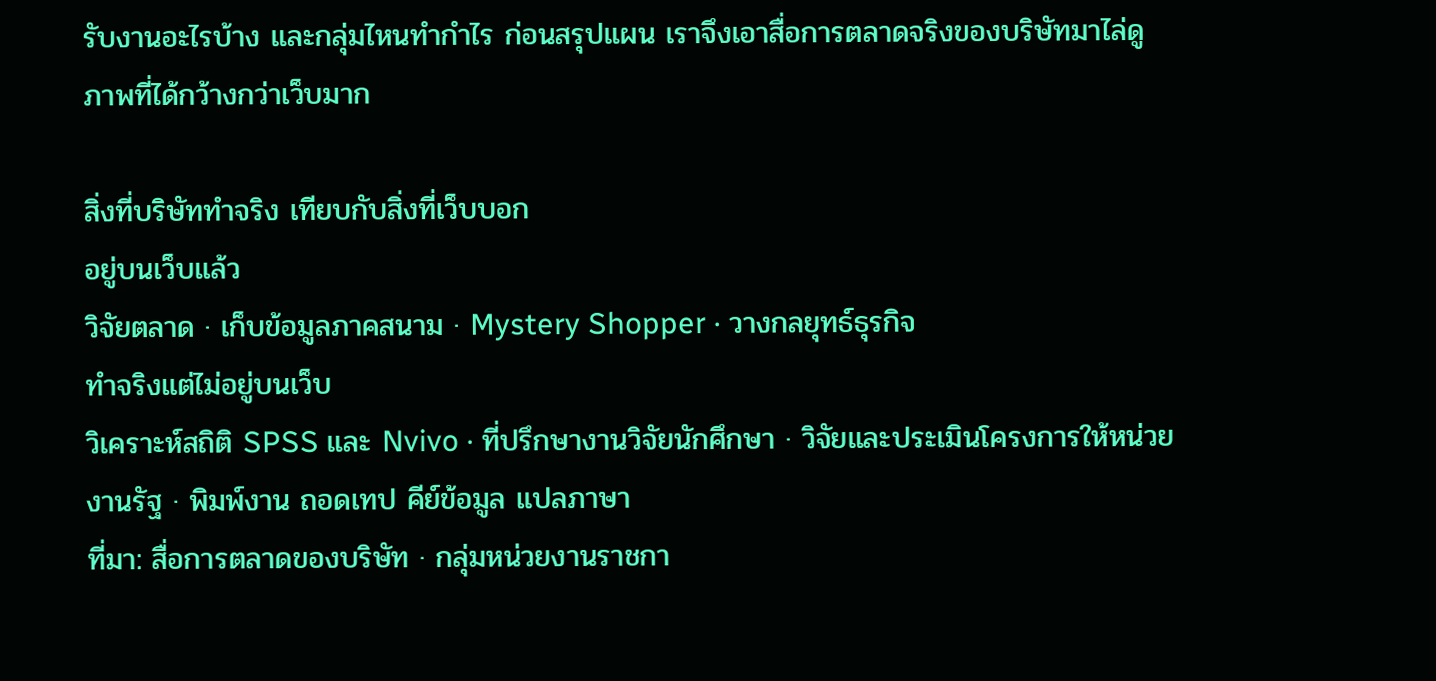รับงานอะไรบ้าง และกลุ่มไหนทำกำไร ก่อนสรุปแผน เราจึงเอาสื่อการตลาดจริงของบริษัทมาไล่ดู ภาพที่ได้กว้างกว่าเว็บมาก

สิ่งที่บริษัททำจริง เทียบกับสิ่งที่เว็บบอก
อยู่บนเว็บแล้ว
วิจัยตลาด · เก็บข้อมูลภาคสนาม · Mystery Shopper · วางกลยุทธ์ธุรกิจ
ทำจริงแต่ไม่อยู่บนเว็บ
วิเคราะห์สถิติ SPSS และ Nvivo · ที่ปรึกษางานวิจัยนักศึกษา · วิจัยและประเมินโครงการให้หน่วยงานรัฐ · พิมพ์งาน ถอดเทป คีย์ข้อมูล แปลภาษา
ที่มา: สื่อการตลาดของบริษัท · กลุ่มหน่วยงานราชกา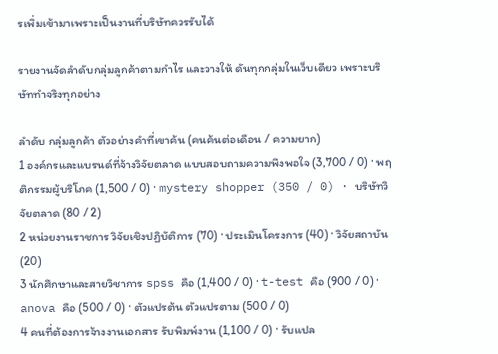รเพิ่มเข้ามาเพราะเป็นงานที่บริษัทควรรับได้

รายงานจัดลำดับกลุ่มลูกค้าตามกำไร และวางให้ ดันทุกกลุ่มในเว็บเดียว เพราะบริษัททำจริงทุกอย่าง

ลำดับ กลุ่มลูกค้า ตัวอย่างคำที่เขาค้น (คนค้นต่อเดือน / ความยาก)
1 องค์กรและแบรนด์ที่จ้างวิจัยตลาด แบบสอบถามความพึงพอใจ (3,700 / 0) · พฤติกรรมผู้บริโภค (1,500 / 0) · mystery shopper (350 / 0) · บริษัทวิจัยตลาด (80 / 2)
2 หน่วยงานราชการ วิจัยเชิงปฏิบัติการ (70) · ประเมินโครงการ (40) · วิจัยสถาบัน (20)
3 นักศึกษาและสายวิชาการ spss คือ (1,400 / 0) · t-test คือ (900 / 0) · anova คือ (500 / 0) · ตัวแปรต้น ตัวแปรตาม (500 / 0)
4 คนที่ต้องการจ้างงานเอกสาร รับพิมพ์งาน (1,100 / 0) · รับแปล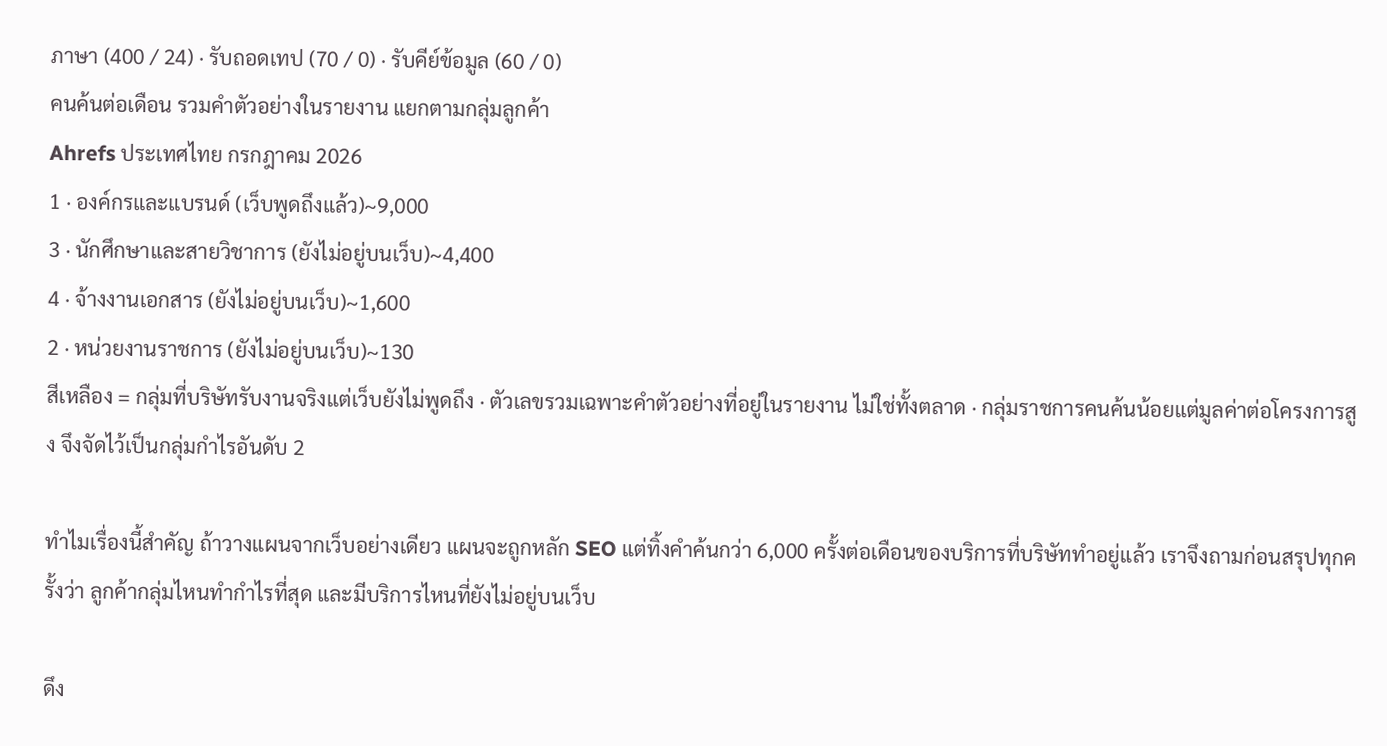ภาษา (400 / 24) · รับถอดเทป (70 / 0) · รับคีย์ข้อมูล (60 / 0)
คนค้นต่อเดือน รวมคำตัวอย่างในรายงาน แยกตามกลุ่มลูกค้า
Ahrefs ประเทศไทย กรกฎาคม 2026
1 · องค์กรและแบรนด์ (เว็บพูดถึงแล้ว)~9,000
3 · นักศึกษาและสายวิชาการ (ยังไม่อยู่บนเว็บ)~4,400
4 · จ้างงานเอกสาร (ยังไม่อยู่บนเว็บ)~1,600
2 · หน่วยงานราชการ (ยังไม่อยู่บนเว็บ)~130
สีเหลือง = กลุ่มที่บริษัทรับงานจริงแต่เว็บยังไม่พูดถึง · ตัวเลขรวมเฉพาะคำตัวอย่างที่อยู่ในรายงาน ไม่ใช่ทั้งตลาด · กลุ่มราชการคนค้นน้อยแต่มูลค่าต่อโครงการสูง จึงจัดไว้เป็นกลุ่มกำไรอันดับ 2

ทำไมเรื่องนี้สำคัญ ถ้าวางแผนจากเว็บอย่างเดียว แผนจะถูกหลัก SEO แต่ทิ้งคำค้นกว่า 6,000 ครั้งต่อเดือนของบริการที่บริษัททำอยู่แล้ว เราจึงถามก่อนสรุปทุกครั้งว่า ลูกค้ากลุ่มไหนทำกำไรที่สุด และมีบริการไหนที่ยังไม่อยู่บนเว็บ

ดึง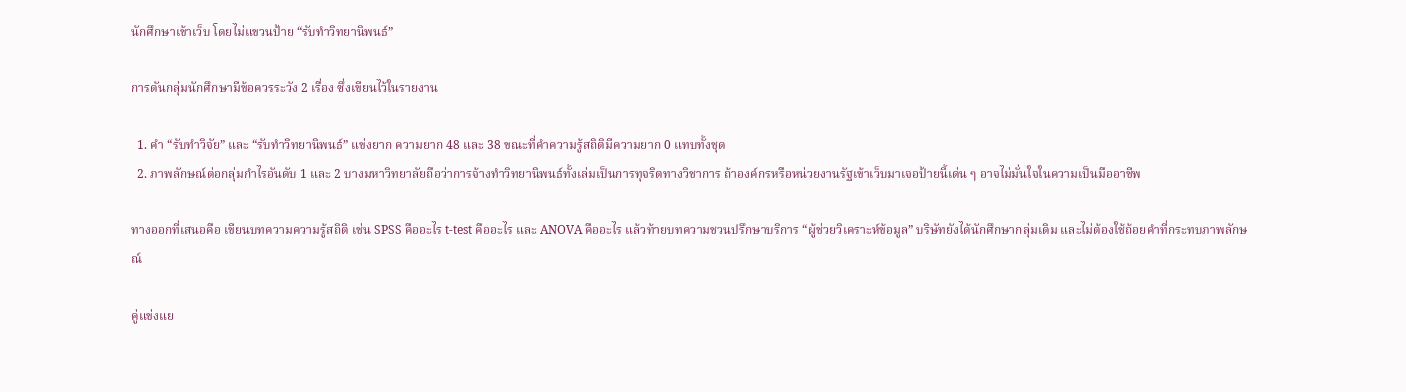นักศึกษาเข้าเว็บ โดยไม่แขวนป้าย “รับทำวิทยานิพนธ์”

การดันกลุ่มนักศึกษามีข้อควรระวัง 2 เรื่อง ซึ่งเขียนไว้ในรายงาน

  1. คำ “รับทำวิจัย” และ “รับทำวิทยานิพนธ์” แข่งยาก ความยาก 48 และ 38 ขณะที่คำความรู้สถิติมีความยาก 0 แทบทั้งชุด
  2. ภาพลักษณ์ต่อกลุ่มกำไรอันดับ 1 และ 2 บางมหาวิทยาลัยถือว่าการจ้างทำวิทยานิพนธ์ทั้งเล่มเป็นการทุจริตทางวิชาการ ถ้าองค์กรหรือหน่วยงานรัฐเข้าเว็บมาเจอป้ายนี้เด่น ๆ อาจไม่มั่นใจในความเป็นมืออาชีพ

ทางออกที่เสนอคือ เขียนบทความความรู้สถิติ เช่น SPSS คืออะไร t-test คืออะไร และ ANOVA คืออะไร แล้วท้ายบทความชวนปรึกษาบริการ “ผู้ช่วยวิเคราะห์ข้อมูล” บริษัทยังได้นักศึกษากลุ่มเดิม และไม่ต้องใช้ถ้อยคำที่กระทบภาพลักษณ์

คู่แข่งแย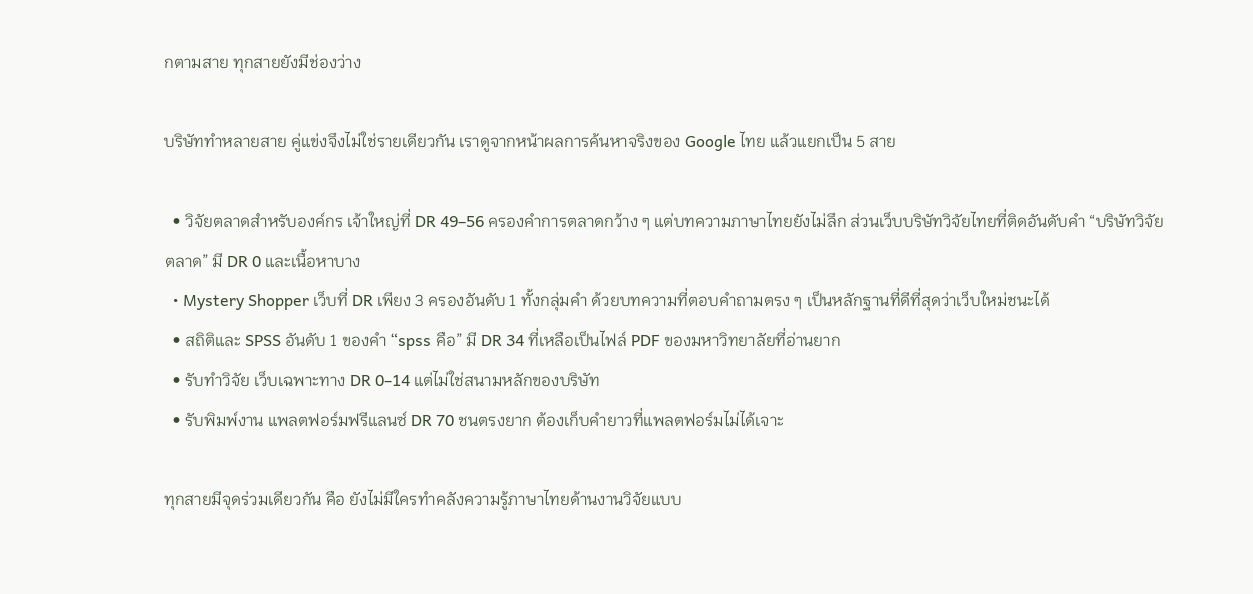กตามสาย ทุกสายยังมีช่องว่าง

บริษัททำหลายสาย คู่แข่งจึงไม่ใช่รายเดียวกัน เราดูจากหน้าผลการค้นหาจริงของ Google ไทย แล้วแยกเป็น 5 สาย

  • วิจัยตลาดสำหรับองค์กร เจ้าใหญ่ที่ DR 49–56 ครองคำการตลาดกว้าง ๆ แต่บทความภาษาไทยยังไม่ลึก ส่วนเว็บบริษัทวิจัยไทยที่ติดอันดับคำ “บริษัทวิจัยตลาด” มี DR 0 และเนื้อหาบาง
  • Mystery Shopper เว็บที่ DR เพียง 3 ครองอันดับ 1 ทั้งกลุ่มคำ ด้วยบทความที่ตอบคำถามตรง ๆ เป็นหลักฐานที่ดีที่สุดว่าเว็บใหม่ชนะได้
  • สถิติและ SPSS อันดับ 1 ของคำ “spss คือ” มี DR 34 ที่เหลือเป็นไฟล์ PDF ของมหาวิทยาลัยที่อ่านยาก
  • รับทำวิจัย เว็บเฉพาะทาง DR 0–14 แต่ไม่ใช่สนามหลักของบริษัท
  • รับพิมพ์งาน แพลตฟอร์มฟรีแลนซ์ DR 70 ชนตรงยาก ต้องเก็บคำยาวที่แพลตฟอร์มไม่ได้เจาะ

ทุกสายมีจุดร่วมเดียวกัน คือ ยังไม่มีใครทำคลังความรู้ภาษาไทยด้านงานวิจัยแบบ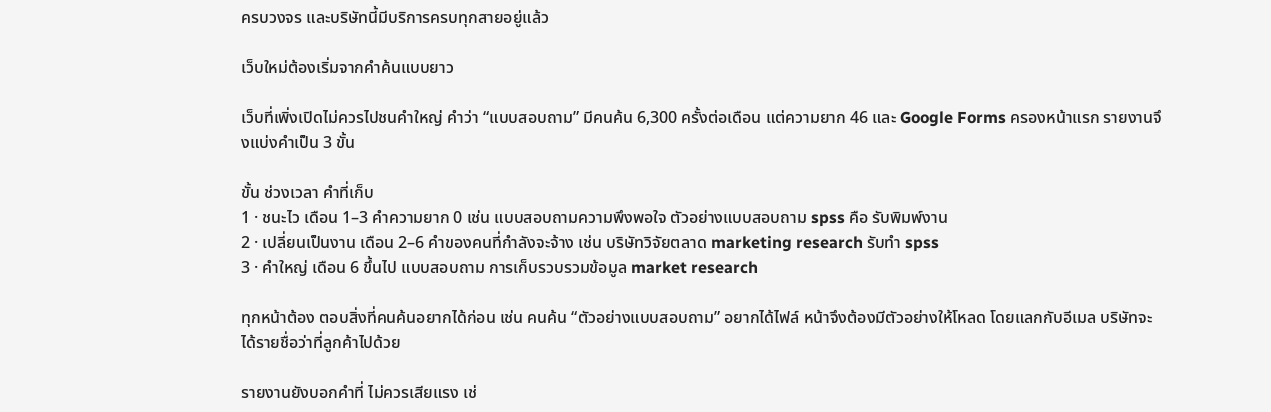ครบวงจร และบริษัทนี้มีบริการครบทุกสายอยู่แล้ว

เว็บใหม่ต้องเริ่มจากคำค้นแบบยาว

เว็บที่เพิ่งเปิดไม่ควรไปชนคำใหญ่ คำว่า “แบบสอบถาม” มีคนค้น 6,300 ครั้งต่อเดือน แต่ความยาก 46 และ Google Forms ครองหน้าแรก รายงานจึงแบ่งคำเป็น 3 ขั้น

ขั้น ช่วงเวลา คำที่เก็บ
1 · ชนะไว เดือน 1–3 คำความยาก 0 เช่น แบบสอบถามความพึงพอใจ ตัวอย่างแบบสอบถาม spss คือ รับพิมพ์งาน
2 · เปลี่ยนเป็นงาน เดือน 2–6 คำของคนที่กำลังจะจ้าง เช่น บริษัทวิจัยตลาด marketing research รับทำ spss
3 · คำใหญ่ เดือน 6 ขึ้นไป แบบสอบถาม การเก็บรวบรวมข้อมูล market research

ทุกหน้าต้อง ตอบสิ่งที่คนค้นอยากได้ก่อน เช่น คนค้น “ตัวอย่างแบบสอบถาม” อยากได้ไฟล์ หน้าจึงต้องมีตัวอย่างให้โหลด โดยแลกกับอีเมล บริษัทจะได้รายชื่อว่าที่ลูกค้าไปด้วย

รายงานยังบอกคำที่ ไม่ควรเสียแรง เช่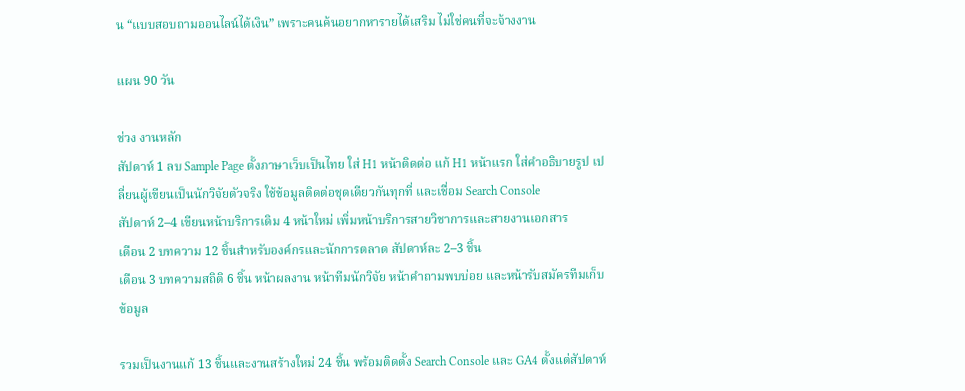น “แบบสอบถามออนไลน์ได้เงิน” เพราะคนค้นอยากหารายได้เสริม ไม่ใช่คนที่จะจ้างงาน

แผน 90 วัน

ช่วง งานหลัก
สัปดาห์ 1 ลบ Sample Page ตั้งภาษาเว็บเป็นไทย ใส่ H1 หน้าติดต่อ แก้ H1 หน้าแรก ใส่คำอธิบายรูป เปลี่ยนผู้เขียนเป็นนักวิจัยตัวจริง ใช้ข้อมูลติดต่อชุดเดียวกันทุกที่ และเชื่อม Search Console
สัปดาห์ 2–4 เขียนหน้าบริการเดิม 4 หน้าใหม่ เพิ่มหน้าบริการสายวิชาการและสายงานเอกสาร
เดือน 2 บทความ 12 ชิ้นสำหรับองค์กรและนักการตลาด สัปดาห์ละ 2–3 ชิ้น
เดือน 3 บทความสถิติ 6 ชิ้น หน้าผลงาน หน้าทีมนักวิจัย หน้าคำถามพบบ่อย และหน้ารับสมัครทีมเก็บข้อมูล

รวมเป็นงานแก้ 13 ชิ้นและงานสร้างใหม่ 24 ชิ้น พร้อมติดตั้ง Search Console และ GA4 ตั้งแต่สัปดาห์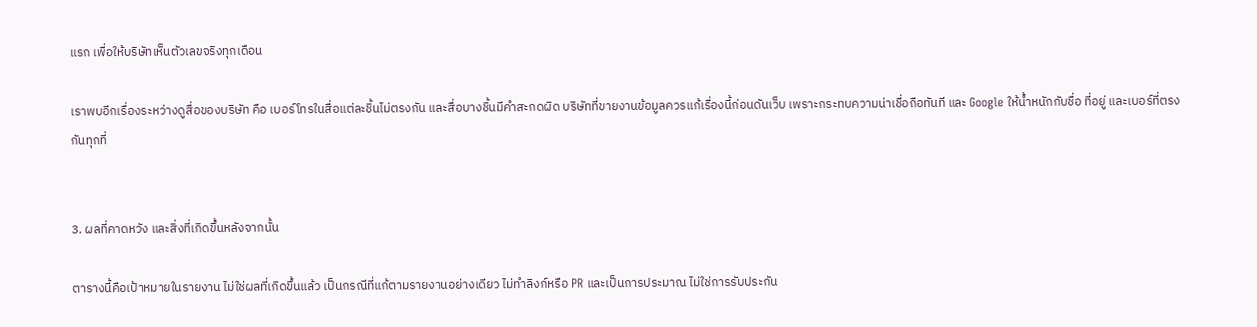แรก เพื่อให้บริษัทเห็นตัวเลขจริงทุกเดือน

เราพบอีกเรื่องระหว่างดูสื่อของบริษัท คือ เบอร์โทรในสื่อแต่ละชิ้นไม่ตรงกัน และสื่อบางชิ้นมีคำสะกดผิด บริษัทที่ขายงานข้อมูลควรแก้เรื่องนี้ก่อนดันเว็บ เพราะกระทบความน่าเชื่อถือทันที และ Google ให้น้ำหนักกับชื่อ ที่อยู่ และเบอร์ที่ตรงกันทุกที่


3. ผลที่คาดหวัง และสิ่งที่เกิดขึ้นหลังจากนั้น

ตารางนี้คือเป้าหมายในรายงาน ไม่ใช่ผลที่เกิดขึ้นแล้ว เป็นกรณีที่แก้ตามรายงานอย่างเดียว ไม่ทำลิงก์หรือ PR และเป็นการประมาณ ไม่ใช่การรับประกัน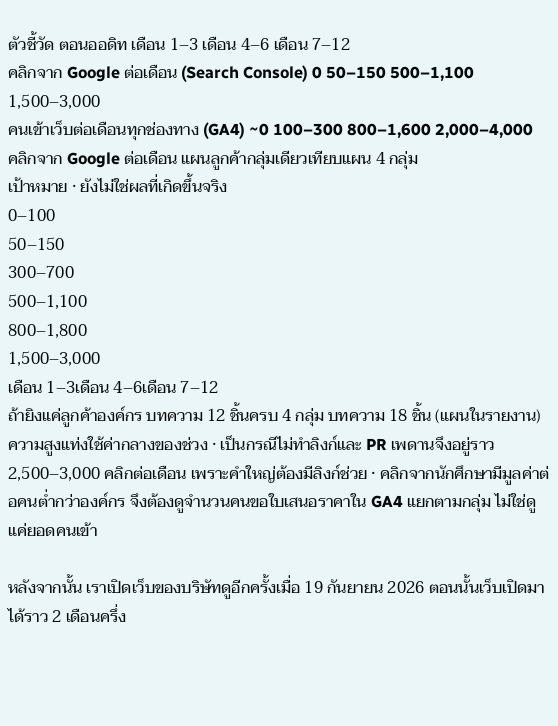ตัวชี้วัด ตอนออดิท เดือน 1–3 เดือน 4–6 เดือน 7–12
คลิกจาก Google ต่อเดือน (Search Console) 0 50–150 500–1,100 1,500–3,000
คนเข้าเว็บต่อเดือนทุกช่องทาง (GA4) ~0 100–300 800–1,600 2,000–4,000
คลิกจาก Google ต่อเดือน แผนลูกค้ากลุ่มเดียวเทียบแผน 4 กลุ่ม
เป้าหมาย · ยังไม่ใช่ผลที่เกิดขึ้นจริง
0–100
50–150
300–700
500–1,100
800–1,800
1,500–3,000
เดือน 1–3เดือน 4–6เดือน 7–12
ถ้ายิงแค่ลูกค้าองค์กร บทความ 12 ชิ้นครบ 4 กลุ่ม บทความ 18 ชิ้น (แผนในรายงาน)
ความสูงแท่งใช้ค่ากลางของช่วง · เป็นกรณีไม่ทำลิงก์และ PR เพดานจึงอยู่ราว 2,500–3,000 คลิกต่อเดือน เพราะคำใหญ่ต้องมีลิงก์ช่วย · คลิกจากนักศึกษามีมูลค่าต่อคนต่ำกว่าองค์กร จึงต้องดูจำนวนคนขอใบเสนอราคาใน GA4 แยกตามกลุ่ม ไม่ใช่ดูแค่ยอดคนเข้า

หลังจากนั้น เราเปิดเว็บของบริษัทดูอีกครั้งเมื่อ 19 กันยายน 2026 ตอนนั้นเว็บเปิดมาได้ราว 2 เดือนครึ่ง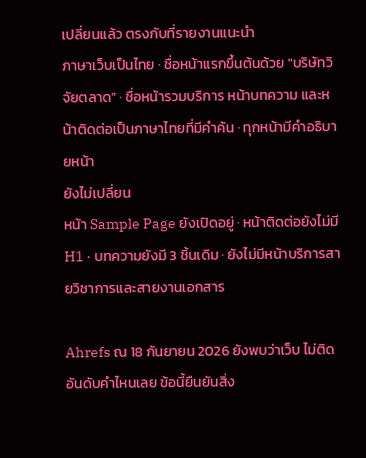เปลี่ยนแล้ว ตรงกับที่รายงานแนะนำ
ภาษาเว็บเป็นไทย · ชื่อหน้าแรกขึ้นต้นด้วย "บริษัทวิจัยตลาด" · ชื่อหน้ารวมบริการ หน้าบทความ และหน้าติดต่อเป็นภาษาไทยที่มีคำค้น · ทุกหน้ามีคำอธิบายหน้า
ยังไม่เปลี่ยน
หน้า Sample Page ยังเปิดอยู่ · หน้าติดต่อยังไม่มี H1 · บทความยังมี 3 ชิ้นเดิม · ยังไม่มีหน้าบริการสายวิชาการและสายงานเอกสาร

Ahrefs ณ 18 กันยายน 2026 ยังพบว่าเว็บ ไม่ติดอันดับคำไหนเลย ข้อนี้ยืนยันสิ่ง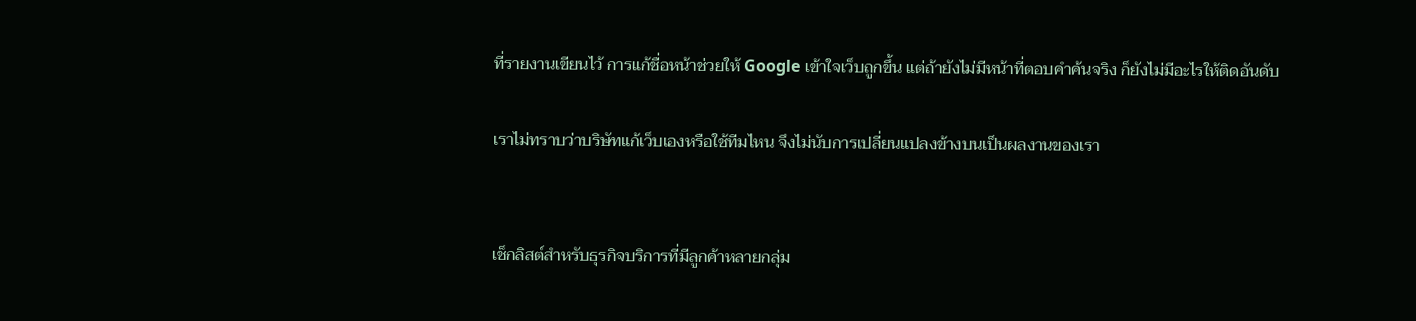ที่รายงานเขียนไว้ การแก้ชื่อหน้าช่วยให้ Google เข้าใจเว็บถูกขึ้น แต่ถ้ายังไม่มีหน้าที่ตอบคำค้นจริง ก็ยังไม่มีอะไรให้ติดอันดับ

เราไม่ทราบว่าบริษัทแก้เว็บเองหรือใช้ทีมไหน จึงไม่นับการเปลี่ยนแปลงข้างบนเป็นผลงานของเรา


เช็กลิสต์สำหรับธุรกิจบริการที่มีลูกค้าหลายกลุ่ม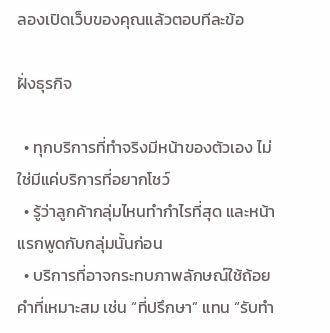ลองเปิดเว็บของคุณแล้วตอบทีละข้อ

ฝั่งธุรกิจ

  • ทุกบริการที่ทำจริงมีหน้าของตัวเอง ไม่ใช่มีแค่บริการที่อยากโชว์
  • รู้ว่าลูกค้ากลุ่มไหนทำกำไรที่สุด และหน้าแรกพูดกับกลุ่มนั้นก่อน
  • บริการที่อาจกระทบภาพลักษณ์ใช้ถ้อยคำที่เหมาะสม เช่น “ที่ปรึกษา” แทน “รับทำ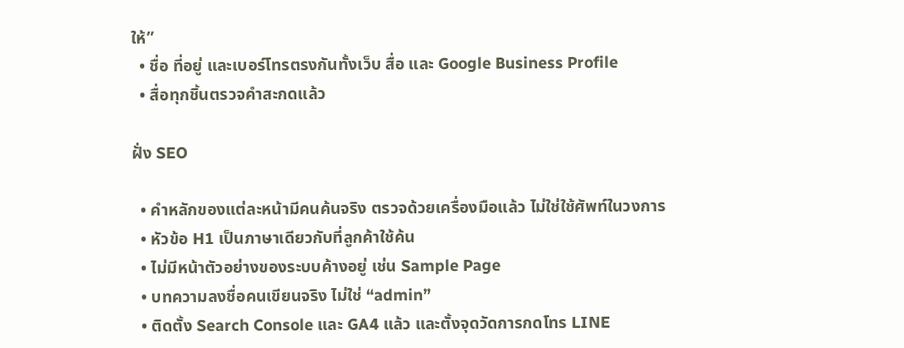ให้”
  • ชื่อ ที่อยู่ และเบอร์โทรตรงกันทั้งเว็บ สื่อ และ Google Business Profile
  • สื่อทุกชิ้นตรวจคำสะกดแล้ว

ฝั่ง SEO

  • คำหลักของแต่ละหน้ามีคนค้นจริง ตรวจด้วยเครื่องมือแล้ว ไม่ใช่ใช้ศัพท์ในวงการ
  • หัวข้อ H1 เป็นภาษาเดียวกับที่ลูกค้าใช้ค้น
  • ไม่มีหน้าตัวอย่างของระบบค้างอยู่ เช่น Sample Page
  • บทความลงชื่อคนเขียนจริง ไม่ใช่ “admin”
  • ติดตั้ง Search Console และ GA4 แล้ว และตั้งจุดวัดการกดโทร LINE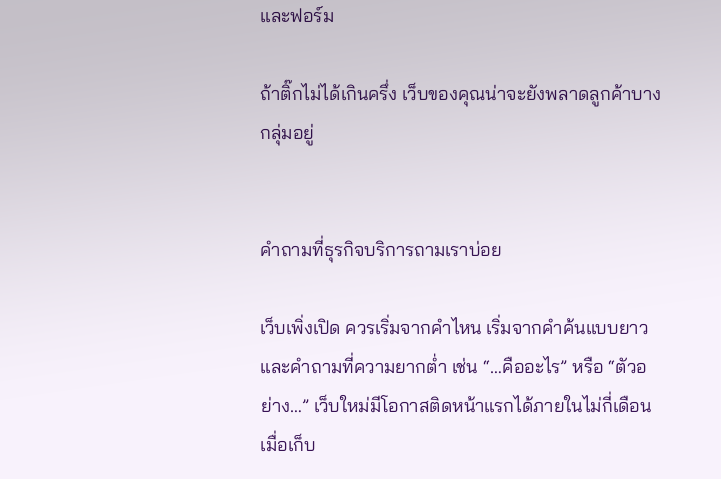และฟอร์ม

ถ้าติ๊กไม่ได้เกินครึ่ง เว็บของคุณน่าจะยังพลาดลูกค้าบางกลุ่มอยู่


คำถามที่ธุรกิจบริการถามเราบ่อย

เว็บเพิ่งเปิด ควรเริ่มจากคำไหน เริ่มจากคำค้นแบบยาวและคำถามที่ความยากต่ำ เช่น “…คืออะไร” หรือ “ตัวอย่าง…” เว็บใหม่มีโอกาสติดหน้าแรกได้ภายในไม่กี่เดือน เมื่อเก็บ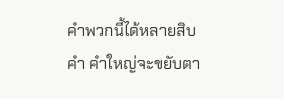คำพวกนี้ได้หลายสิบคำ คำใหญ่จะขยับตา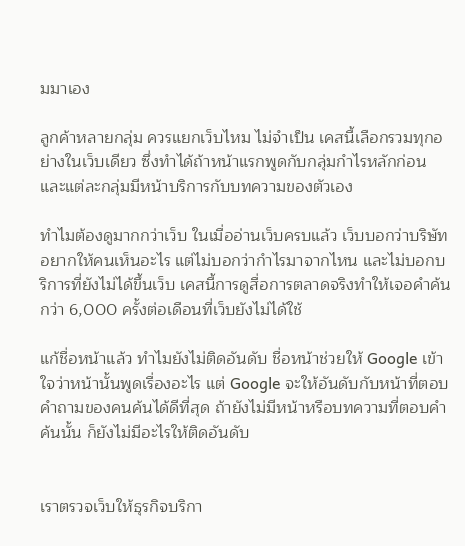มมาเอง

ลูกค้าหลายกลุ่ม ควรแยกเว็บไหม ไม่จำเป็น เคสนี้เลือกรวมทุกอย่างในเว็บเดียว ซึ่งทำได้ถ้าหน้าแรกพูดกับกลุ่มกำไรหลักก่อน และแต่ละกลุ่มมีหน้าบริการกับบทความของตัวเอง

ทำไมต้องดูมากกว่าเว็บ ในเมื่ออ่านเว็บครบแล้ว เว็บบอกว่าบริษัทอยากให้คนเห็นอะไร แต่ไม่บอกว่ากำไรมาจากไหน และไม่บอกบริการที่ยังไม่ได้ขึ้นเว็บ เคสนี้การดูสื่อการตลาดจริงทำให้เจอคำค้นกว่า 6,000 ครั้งต่อเดือนที่เว็บยังไม่ได้ใช้

แก้ชื่อหน้าแล้ว ทำไมยังไม่ติดอันดับ ชื่อหน้าช่วยให้ Google เข้าใจว่าหน้านั้นพูดเรื่องอะไร แต่ Google จะให้อันดับกับหน้าที่ตอบคำถามของคนค้นได้ดีที่สุด ถ้ายังไม่มีหน้าหรือบทความที่ตอบคำค้นนั้น ก็ยังไม่มีอะไรให้ติดอันดับ


เราตรวจเว็บให้ธุรกิจบริกา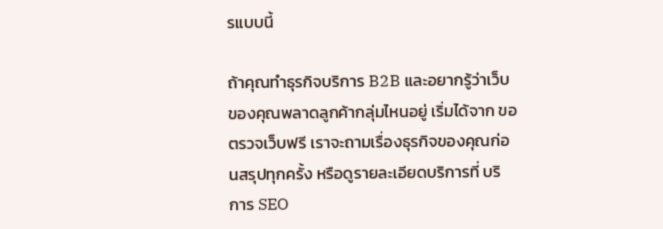รแบบนี้

ถ้าคุณทำธุรกิจบริการ B2B และอยากรู้ว่าเว็บของคุณพลาดลูกค้ากลุ่มไหนอยู่ เริ่มได้จาก ขอตรวจเว็บฟรี เราจะถามเรื่องธุรกิจของคุณก่อนสรุปทุกครั้ง หรือดูรายละเอียดบริการที่ บริการ SEO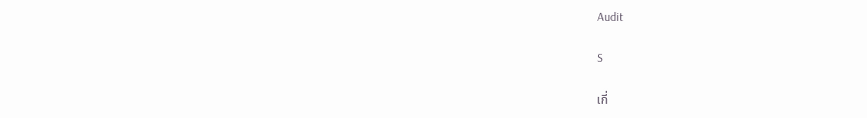Audit

S

เกี่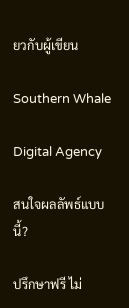ยวกับผู้เขียน

Southern Whale

Digital Agency

สนใจผลลัพธ์แบบนี้?

ปรึกษาฟรี ไม่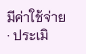มีค่าใช้จ่าย · ประเมิ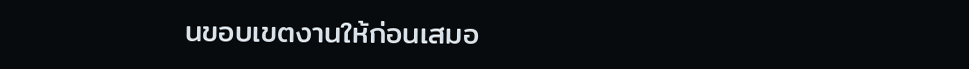นขอบเขตงานให้ก่อนเสมอ